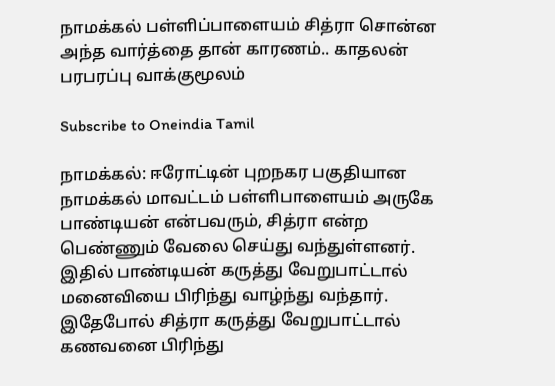நாமக்கல் பள்ளிப்பாளையம் சித்ரா சொன்ன அந்த வார்த்தை தான் காரணம்.. காதலன் பரபரப்பு வாக்குமூலம்

Subscribe to Oneindia Tamil

நாமக்கல்: ஈரோட்டின் புறநகர பகுதியான நாமக்கல் மாவட்டம் பள்ளிபாளையம் அருகே பாண்டியன் என்பவரும், சித்ரா என்ற பெண்ணும் வேலை செய்து வந்துள்ளனர். இதில் பாண்டியன் கருத்து வேறுபாட்டால் மனைவியை பிரிந்து வாழ்ந்து வந்தார். இதேபோல் சித்ரா கருத்து வேறுபாட்டால் கணவனை பிரிந்து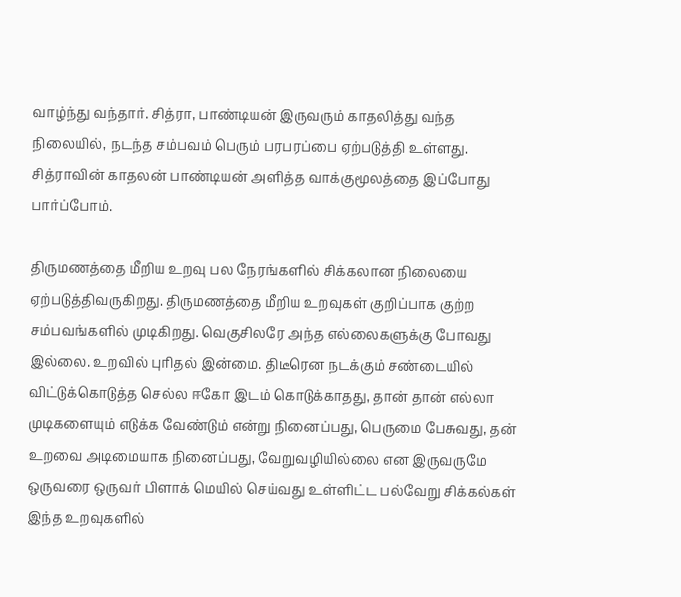வாழ்ந்து வந்தார். சித்ரா, பாண்டியன் இருவரும் காதலித்து வந்த நிலையில், நடந்த சம்பவம் பெரும் பரபரப்பை ஏற்படுத்தி உள்ளது. சித்ராவின் காதலன் பாண்டியன் அளித்த வாக்குமூலத்தை இப்போது பார்ப்போம்.

திருமணத்தை மீறிய உறவு பல நேரங்களில் சிக்கலான நிலையை ஏற்படுத்திவருகிறது. திருமணத்தை மீறிய உறவுகள் குறிப்பாக குற்ற சம்பவங்களில் முடிகிறது. வெகுசிலரே அந்த எல்லைகளுக்கு போவது இல்லை. உறவில் புரிதல் இன்மை. திடீரென நடக்கும் சண்டையில் விட்டுக்கொடுத்த செல்ல ஈகோ இடம் கொடுக்காதது, தான் தான் எல்லா முடிகளையும் எடுக்க வேண்டும் என்று நினைப்பது, பெருமை பேசுவது, தன் உறவை அடிமையாக நினைப்பது, வேறுவழியில்லை என இருவருமே ஒருவரை ஒருவர் பிளாக் மெயில் செய்வது உள்ளிட்ட பல்வேறு சிக்கல்கள் இந்த உறவுகளில்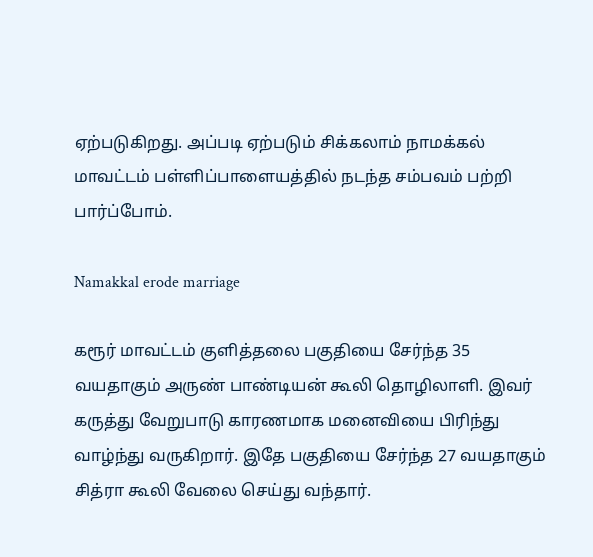ஏற்படுகிறது. அப்படி ஏற்படும் சிக்கலாம் நாமக்கல் மாவட்டம் பள்ளிப்பாளையத்தில் நடந்த சம்பவம் பற்றி பார்ப்போம்.

Namakkal erode marriage

கரூர் மாவட்டம் குளித்தலை பகுதியை சேர்ந்த 35 வயதாகும் அருண் பாண்டியன் கூலி தொழிலாளி. இவர் கருத்து வேறுபாடு காரணமாக மனைவியை பிரிந்து வாழ்ந்து வருகிறார். இதே பகுதியை சேர்ந்த 27 வயதாகும் சித்ரா கூலி வேலை செய்து வந்தார்.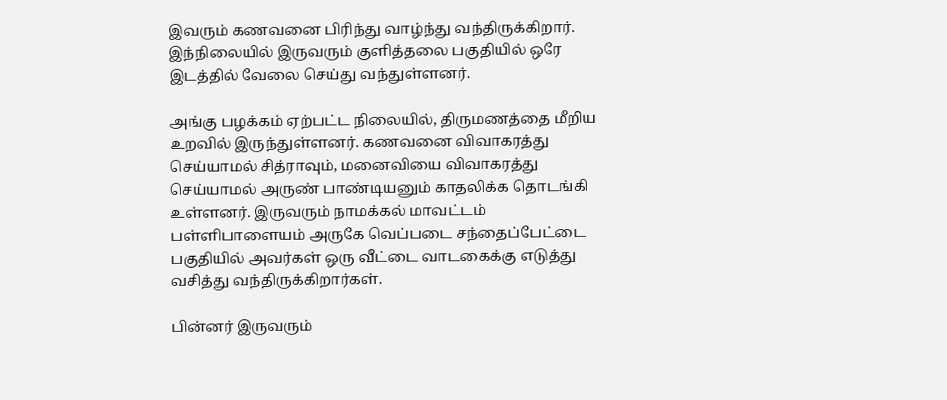இவரும் கணவனை பிரிந்து வாழ்ந்து வந்திருக்கிறார். இந்நிலையில் இருவரும் குளித்தலை பகுதியில் ஒரே இடத்தில் வேலை செய்து வந்துள்ளனர்.

அங்கு பழக்கம் ஏற்பட்ட நிலையில், திருமணத்தை மீறிய உறவில் இருந்துள்ளனர். கணவனை விவாகரத்து செய்யாமல் சித்ராவும், மனைவியை விவாகரத்து செய்யாமல் அருண் பாண்டியனும் காதலிக்க தொடங்கி உள்ளனர். இருவரும் நாமக்கல் மாவட்டம் பள்ளிபாளையம் அருகே வெப்படை சந்தைப்பேட்டை பகுதியில் அவர்கள் ஒரு வீட்டை வாடகைக்கு எடுத்து வசித்து வந்திருக்கிறார்கள்.

பின்னர் இருவரும்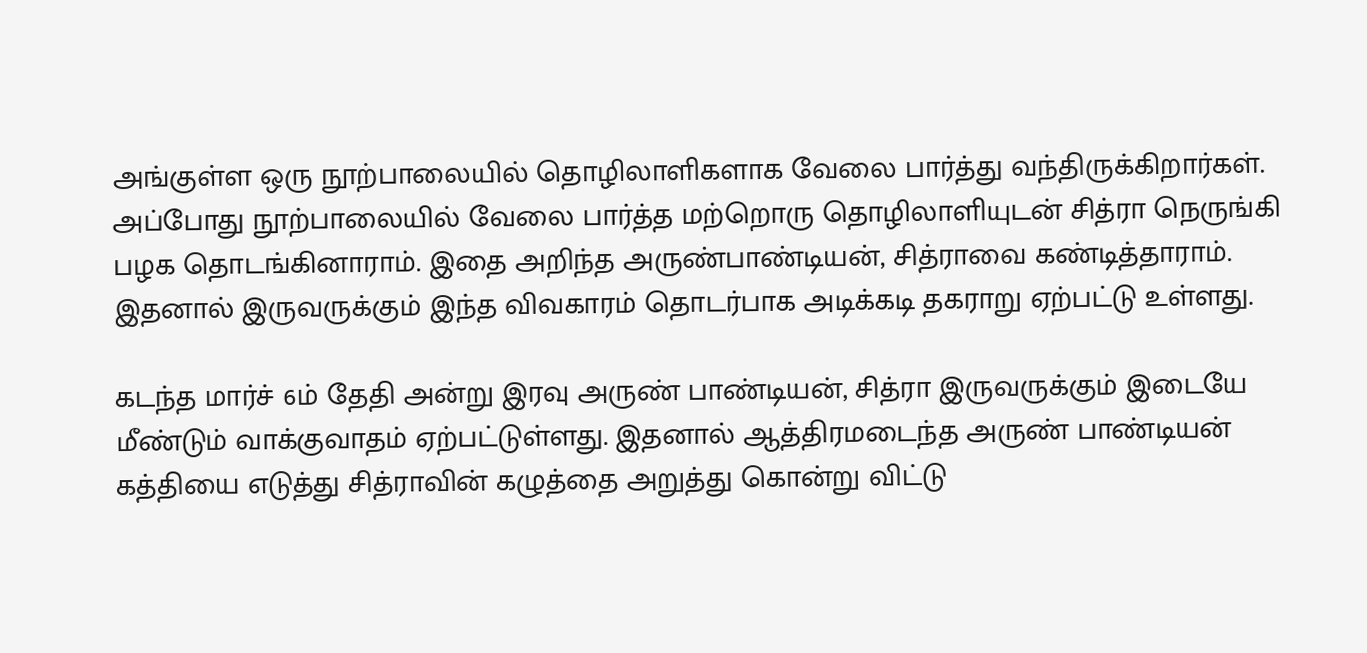அங்குள்ள ஒரு நூற்பாலையில் தொழிலாளிகளாக வேலை பார்த்து வந்திருக்கிறார்கள். அப்போது நூற்பாலையில் வேலை பார்த்த மற்றொரு தொழிலாளியுடன் சித்ரா நெருங்கி பழக தொடங்கினாராம். இதை அறிந்த அருண்பாண்டியன், சித்ராவை கண்டித்தாராம். இதனால் இருவருக்கும் இந்த விவகாரம் தொடர்பாக அடிக்கடி தகராறு ஏற்பட்டு உள்ளது.

கடந்த மார்ச் 6ம் தேதி அன்று இரவு அருண் பாண்டியன், சித்ரா இருவருக்கும் இடையே மீண்டும் வாக்குவாதம் ஏற்பட்டுள்ளது. இதனால் ஆத்திரமடைந்த அருண் பாண்டியன் கத்தியை எடுத்து சித்ராவின் கழுத்தை அறுத்து கொன்று விட்டு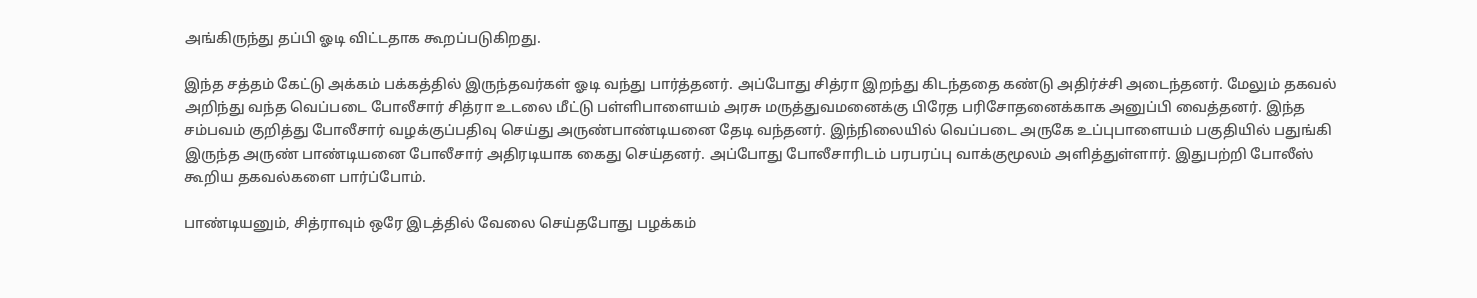அங்கிருந்து தப்பி ஓடி விட்டதாக கூறப்படுகிறது.

இந்த சத்தம் கேட்டு அக்கம் பக்கத்தில் இருந்தவர்கள் ஓடி வந்து பார்த்தனர். அப்போது சித்ரா இறந்து கிடந்ததை கண்டு அதிர்ச்சி அடைந்தனர். மேலும் தகவல் அறிந்து வந்த வெப்படை போலீசார் சித்ரா உடலை மீட்டு பள்ளிபாளையம் அரசு மருத்துவமனைக்கு பிரேத பரிசோதனைக்காக அனுப்பி வைத்தனர். இந்த சம்பவம் குறித்து போலீசார் வழக்குப்பதிவு செய்து அருண்பாண்டியனை தேடி வந்தனர். இந்நிலையில் வெப்படை அருகே உப்புபாளையம் பகுதியில் பதுங்கி இருந்த அருண் பாண்டியனை போலீசார் அதிரடியாக கைது செய்தனர். அப்போது போலீசாரிடம் பரபரப்பு வாக்குமூலம் அளித்துள்ளார். இதுபற்றி போலீஸ் கூறிய தகவல்களை பார்ப்போம்.

பாண்டியனும், சித்ராவும் ஒரே இடத்தில் வேலை செய்தபோது பழக்கம்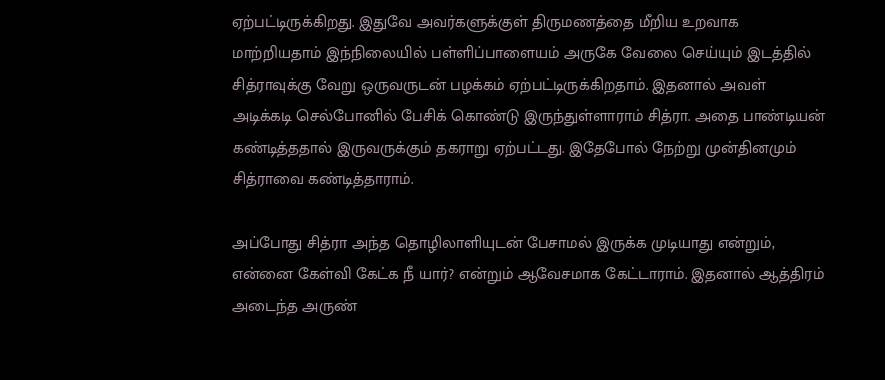ஏற்பட்டிருக்கிறது. இதுவே அவர்களுக்குள் திருமணத்தை மீறிய உறவாக மாற்றியதாம் இந்நிலையில் பள்ளிப்பாளையம் அருகே வேலை செய்யும் இடத்தில் சித்ராவுக்கு வேறு ஒருவருடன் பழக்கம் ஏற்பட்டிருக்கிறதாம். இதனால் அவள் அடிக்கடி செல்போனில் பேசிக் கொண்டு இருந்துள்ளாராம் சித்ரா. அதை பாண்டியன் கண்டித்ததால் இருவருக்கும் தகராறு ஏற்பட்டது. இதேபோல் நேற்று முன்தினமும் சித்ராவை கண்டித்தாராம்.

அப்போது சித்ரா அந்த தொழிலாளியுடன் பேசாமல் இருக்க முடியாது என்றும், என்னை கேள்வி கேட்க நீ யார்? என்றும் ஆவேசமாக கேட்டாராம். இதனால் ஆத்திரம் அடைந்த அருண்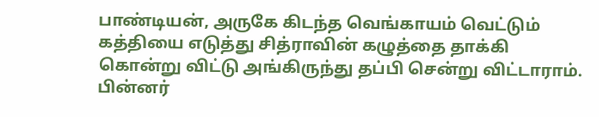பாண்டியன், அருகே கிடந்த வெங்காயம் வெட்டும் கத்தியை எடுத்து சித்ராவின் கழுத்தை தாக்கி கொன்று விட்டு அங்கிருந்து தப்பி சென்று விட்டாராம். பின்னர்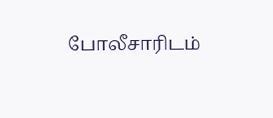போலீசாரிடம்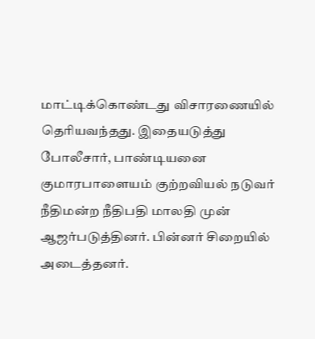மாட்டிக்கொண்டது விசாரணையில் தெரியவந்தது. இதையடுத்து போலீசார், பாண்டியனை குமாரபாளையம் குற்றவியல் நடுவர் நீதிமன்ற நீதிபதி மாலதி முன் ஆஜர்படுத்தினர். பின்னர் சிறையில் அடைத்தனர்.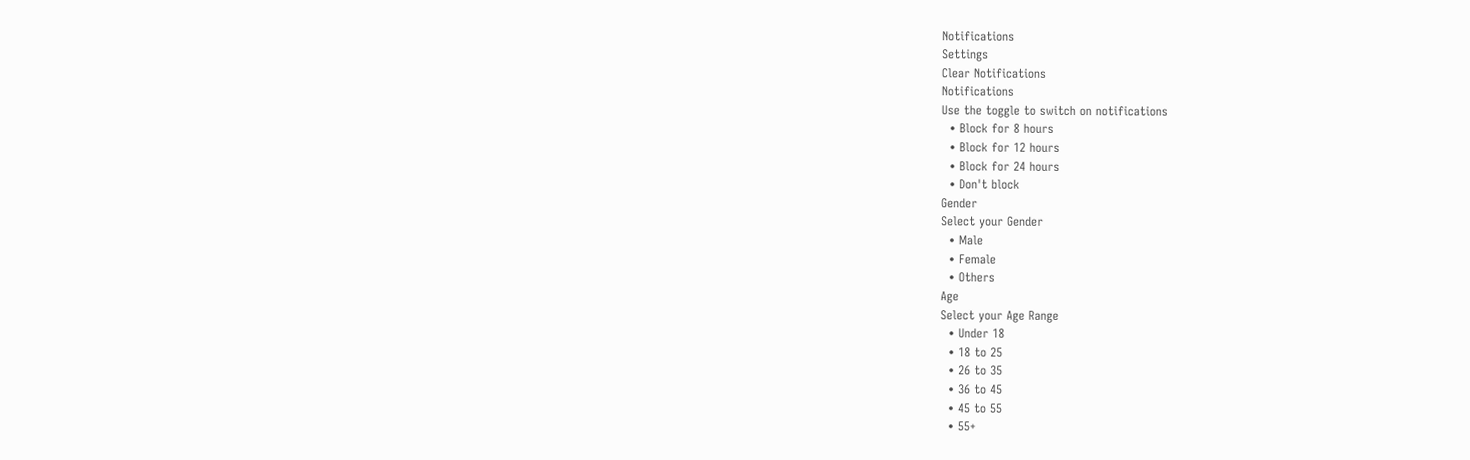Notifications
Settings
Clear Notifications
Notifications
Use the toggle to switch on notifications
  • Block for 8 hours
  • Block for 12 hours
  • Block for 24 hours
  • Don't block
Gender
Select your Gender
  • Male
  • Female
  • Others
Age
Select your Age Range
  • Under 18
  • 18 to 25
  • 26 to 35
  • 36 to 45
  • 45 to 55
  • 55+